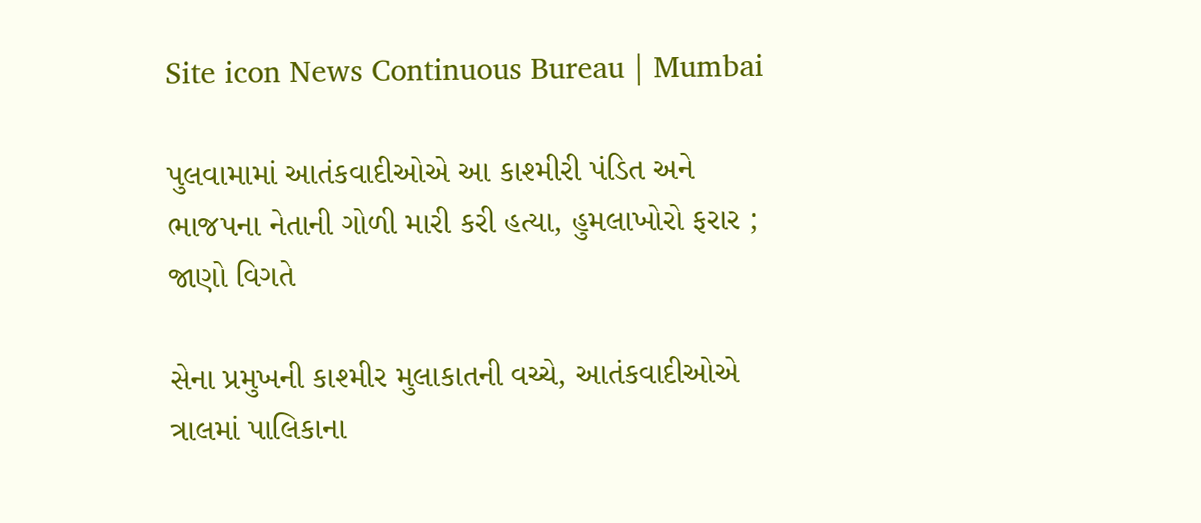Site icon News Continuous Bureau | Mumbai

પુલવામામાં આતંકવાદીઓએ આ કાશ્મીરી પંડિત અને ભાજપના નેતાની ગોળી મારી કરી હત્યા, હુમલાખોરો ફરાર ; જાણો વિગતે

સેના પ્રમુખની કાશ્મીર મુલાકાતની વચ્ચે, આતંકવાદીઓએ ત્રાલમાં પાલિકાના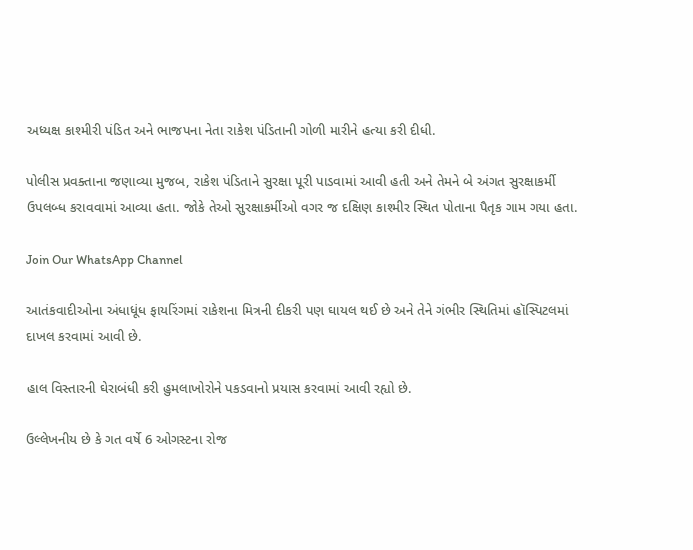અધ્યક્ષ કાશ્મીરી પંડિત અને ભાજપના નેતા રાકેશ પંડિતાની ગોળી મારીને હત્યા કરી દીધી.

પોલીસ પ્રવક્તાના જણાવ્યા મુજબ, રાકેશ પંડિતાને સુરક્ષા પૂરી પાડવામાં આવી હતી અને તેમને બે અંગત સુરક્ષાકર્મી ઉપલબ્ધ કરાવવામાં આવ્યા હતા. જોકે તેઓ સુરક્ષાકર્મીઓ વગર જ દક્ષિણ કાશ્મીર સ્થિત પોતાના પૈતૃક ગામ ગયા હતા.

Join Our WhatsApp Channel

આતંકવાદીઓના અંધાધૂંધ ફાયરિંગમાં રાકેશના મિત્રની દીકરી પણ ઘાયલ થઈ છે અને તેને ગંભીર સ્થિતિમાં હૉસ્પિટલમાં દાખલ કરવામાં આવી છે.

હાલ વિસ્તારની ઘેરાબંધી કરી હુમલાખોરોને પકડવાનો પ્રયાસ કરવામાં આવી રહ્યો છે.

ઉલ્લેખનીય છે કે ગત વર્ષે 6 ઓગસ્ટના રોજ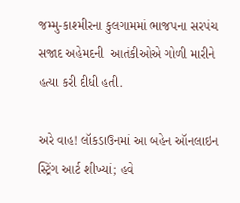જમ્મુ-કાશ્મીરના કુલગામમાં ભાજપના સરપંચ સજાદ અહેમદની  આતંકીઓએ ગોળી મારીને હત્યા કરી દીધી હતી.

અરે વાહ! લૉકડાઉનમાં આ બહેન ઑનલાઇન સ્ટ્રિંગ આર્ટ શીખ્યાં; હવે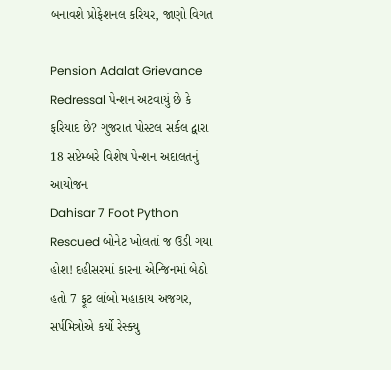બનાવશે પ્રોફેશનલ કરિયર, જાણો વિગત

Pension Adalat Grievance Redressal પેન્શન અટવાયું છે કે ફરિયાદ છે? ગુજરાત પોસ્ટલ સર્કલ દ્વારા 18 સપ્ટેમ્બરે વિશેષ પેન્શન અદાલતનું આયોજન
Dahisar 7 Foot Python Rescued બોનેટ ખોલતાં જ ઉડી ગયા હોશ! દહીસરમાં કારના એન્જિનમાં બેઠો હતો 7 ફૂટ લાંબો મહાકાય અજગર, સર્પમિત્રોએ કર્યો રેસ્ક્યુ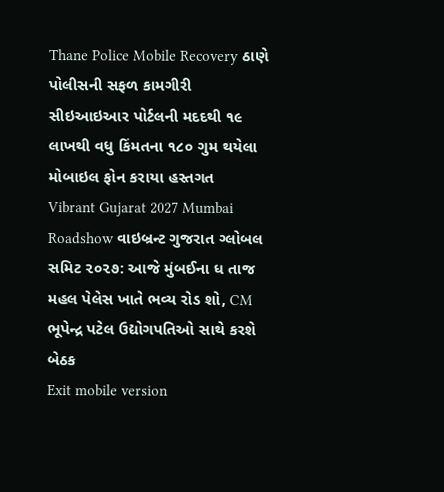Thane Police Mobile Recovery ઠાણે પોલીસની સફળ કામગીરી સીઇઆઇઆર પોર્ટલની મદદથી ૧૯ લાખથી વધુ કિંમતના ૧૮૦ ગુમ થયેલા મોબાઇલ ફોન કરાયા હસ્તગત
Vibrant Gujarat 2027 Mumbai Roadshow વાઇબ્રન્ટ ગુજરાત ગ્લોબલ સમિટ ૨૦૨૭: આજે મુંબઈના ધ તાજ મહલ પેલેસ ખાતે ભવ્ય રોડ શો, CM ભૂપેન્દ્ર પટેલ ઉદ્યોગપતિઓ સાથે કરશે બેઠક
Exit mobile version